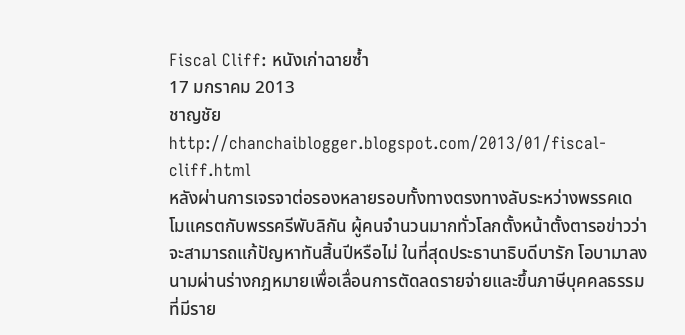Fiscal Cliff: หนังเก่าฉายซ้ำ
17 มกราคม 2013
ชาญชัย
http://chanchaiblogger.blogspot.com/2013/01/fiscal-cliff.html
หลังผ่านการเจรจาต่อรองหลายรอบทั้งทางตรงทางลับระหว่างพรรคเดโมแครตกับพรรครีพับลิกัน ผู้คนจำนวนมากทั่วโลกตั้งหน้าตั้งตารอข่าวว่าจะสามารถแก้ปัญหาทันสิ้นปีหรือไม่ ในที่สุดประธานาธิบดีบารัก โอบามาลงนามผ่านร่างกฎหมายเพื่อเลื่อนการตัดลดรายจ่ายและขึ้นภาษีบุคคลธรรมที่มีราย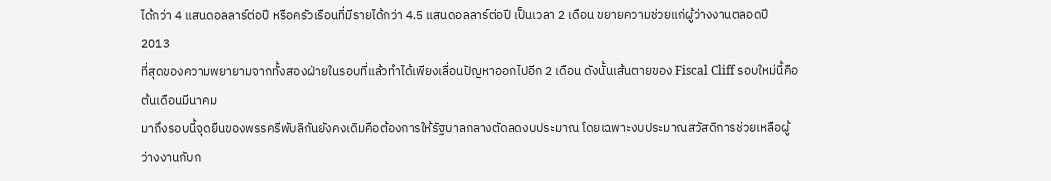ได้กว่า 4 แสนดอลลาร์ต่อปี หรือครัวเรือนที่มีรายได้กว่า 4.5 แสนดอลลาร์ต่อปี เป็นเวลา 2 เดือน ขยายความช่วยแก่ผู้ว่างงานตลอดปี 2013
ที่สุดของความพยายามจากทั้งสองฝ่ายในรอบที่แล้วทำได้เพียงเลื่อนปัญหาออกไปอีก 2 เดือน ดังนั้นเส้นตายของ Fiscal Cliff รอบใหม่นี้คือต้นเดือนมีนาคม
มาถึงรอบนี้จุดยืนของพรรครีพับลิกันยังคงเดิมคือต้องการให้รัฐบาลกลางตัดลดงบประมาณ โดยเฉพาะงบประมาณสวัสดิการช่วยเหลือผู้ว่างงานกับก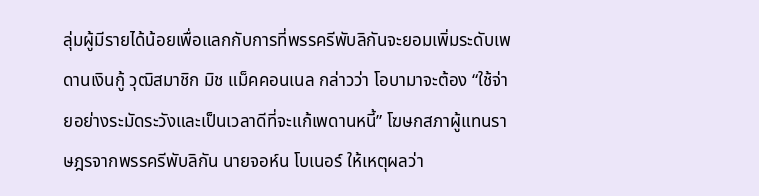ลุ่มผู้มีรายได้น้อยเพื่อแลกกับการที่พรรครีพับลิกันจะยอมเพิ่มระดับเพดานเงินกู้ วุฒิสมาชิก มิช แม็คคอนเนล กล่าวว่า โอบามาจะต้อง “ใช้จ่ายอย่างระมัดระวังและเป็นเวลาดีที่จะแก้เพดานหนี้” โฆษกสภาผู้แทนราษฎรจากพรรครีพับลิกัน นายจอห์น โบเนอร์ ให้เหตุผลว่า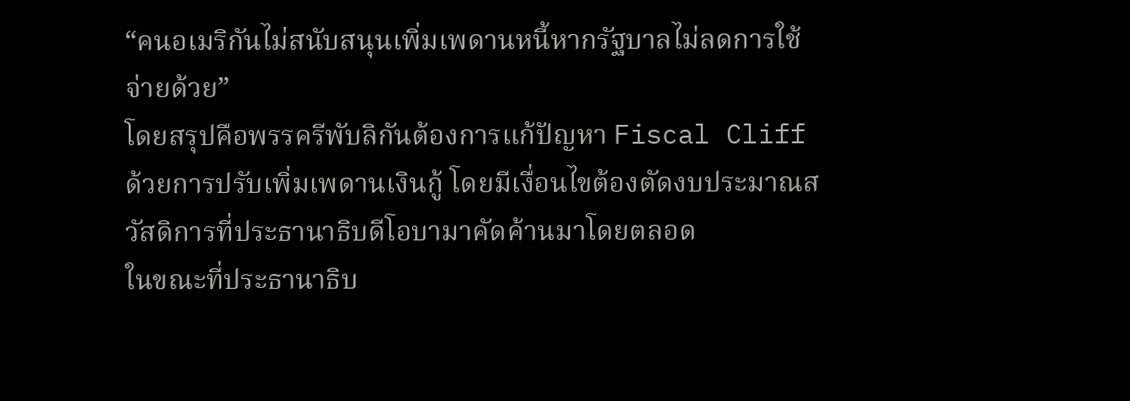“คนอเมริกันไม่สนับสนุนเพิ่มเพดานหนี้หากรัฐบาลไม่ลดการใช้จ่ายด้วย”
โดยสรุปคือพรรครีพับลิกันต้องการแก้ปัญหา Fiscal Cliff ด้วยการปรับเพิ่มเพดานเงินกู้ โดยมีเงื่อนไขต้องตัดงบประมาณสวัสดิการที่ประธานาธิบดีโอบามาคัดค้านมาโดยตลอด
ในขณะที่ประธานาธิบ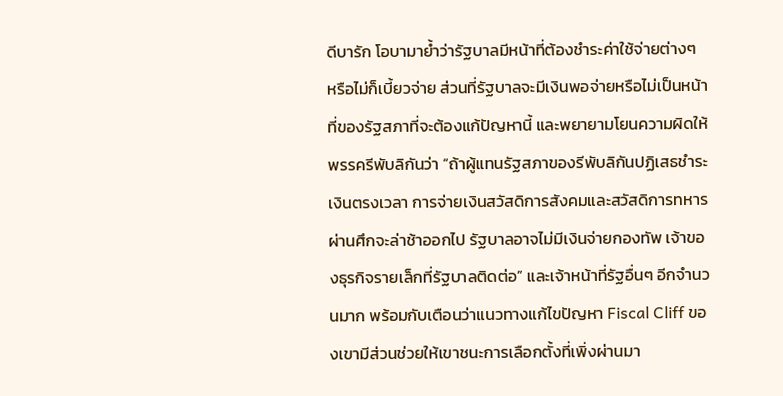ดีบารัก โอบามาย้ำว่ารัฐบาลมีหน้าที่ต้องชำระค่าใช้จ่ายต่างๆ หรือไม่ก็เบี้ยวจ่าย ส่วนที่รัฐบาลจะมีเงินพอจ่ายหรือไม่เป็นหน้าที่ของรัฐสภาที่จะต้องแก้ปัญหานี้ และพยายามโยนความผิดให้พรรครีพับลิกันว่า “ถ้าผู้แทนรัฐสภาของรีพับลิกันปฏิเสธชำระเงินตรงเวลา การจ่ายเงินสวัสดิการสังคมและสวัสดิการทหารผ่านศึกจะล่าช้าออกไป รัฐบาลอาจไม่มีเงินจ่ายกองทัพ เจ้าของธุรกิจรายเล็กที่รัฐบาลติดต่อ” และเจ้าหน้าที่รัฐอื่นๆ อีกจำนวนมาก พร้อมกับเตือนว่าแนวทางแก้ไขปัญหา Fiscal Cliff ของเขามีส่วนช่วยให้เขาชนะการเลือกตั้งที่เพิ่งผ่านมา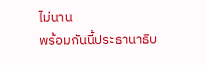ไม่นาน
พร้อมกันนี้ประธานาธิบ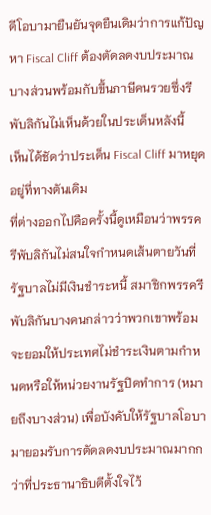ดีโอบามายืนยันจุดยืนเดิมว่าการแก้ปัญหา Fiscal Cliff ต้องตัดลดงบประมาณบางส่วนพร้อมกับขึ้นภาษีคนรวยซึ่งรีพับลิกันไม่เห็นด้วยในประเด็นหลังนี้
เห็นได้ชัดว่าประเด็น Fiscal Cliff มาหยุดอยู่ที่ทางตันเดิม
ที่ต่างออกไปคือครั้งนี้ดูเหมือนว่าพรรครีพับลิกันไม่สนใจกำหนดเส้นตายวันที่รัฐบาลไม่มีเงินชำระหนี้ สมาชิกพรรครีพับลิกันบางคนกล่าวว่าพวกเขาพร้อมจะยอมให้ประเทศไม่ชำระเงินตามกำหนดหรือให้หน่วยงานรัฐปิดทำการ (หมายถึงบางส่วน) เพื่อบังคับให้รัฐบาลโอบามายอมรับการตัดลดงบประมาณมากกว่าที่ประธานาธิบดีตั้งใจไว้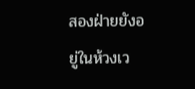สองฝ่ายยังอยู่ในห้วงเว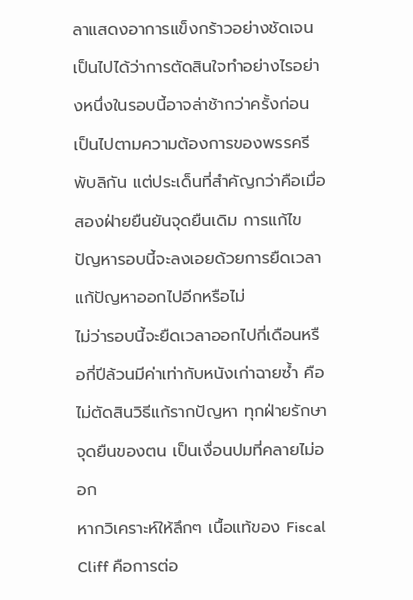ลาแสดงอาการแข็งกร้าวอย่างชัดเจน
เป็นไปได้ว่าการตัดสินใจทำอย่างไรอย่างหนึ่งในรอบนี้อาจล่าช้ากว่าครั้งก่อน เป็นไปตามความต้องการของพรรครีพับลิกัน แต่ประเด็นที่สำคัญกว่าคือเมื่อสองฝ่ายยืนยันจุดยืนเดิม การแก้ไขปัญหารอบนี้จะลงเอยด้วยการยืดเวลาแก้ปัญหาออกไปอีกหรือไม่
ไม่ว่ารอบนี้จะยืดเวลาออกไปกี่เดือนหรือกี่ปีล้วนมีค่าเท่ากับหนังเก่าฉายซ้ำ คือไม่ตัดสินวิธีแก้รากปัญหา ทุกฝ่ายรักษาจุดยืนของตน เป็นเงื่อนปมที่คลายไม่ออก
หากวิเคราะห์ให้ลึกๆ เนื้อแท้ของ Fiscal Cliff คือการต่อ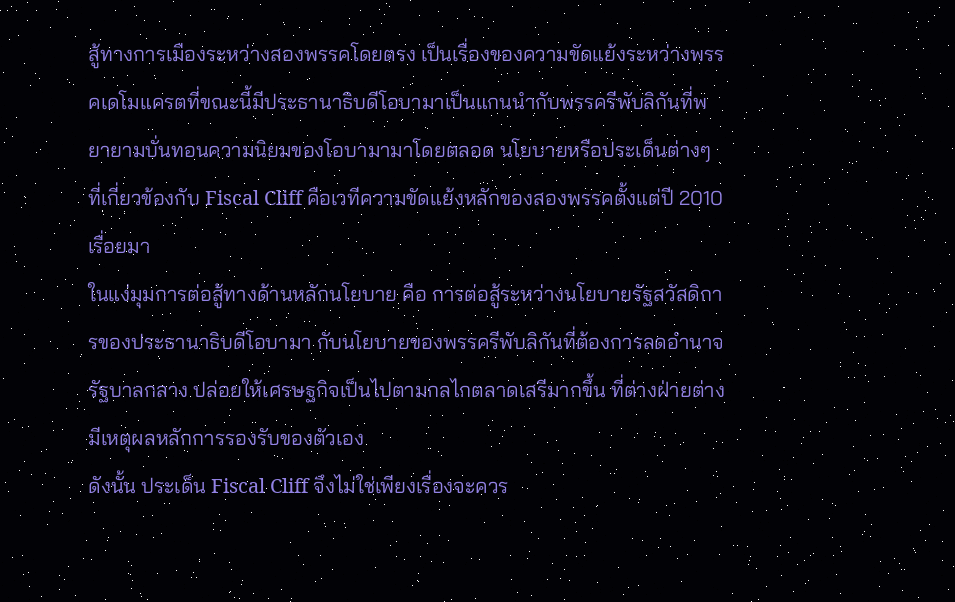สู้ทางการเมืองระหว่างสองพรรคโดยตรง เป็นเรื่องของความขัดแย้งระหว่างพรรคเดโมแครตที่ขณะนี้มีประธานาธิบดีโอบามาเป็นแกนนำกับพรรครีพับลิกันที่พยายามบั่นทอนความนิยมของโอบามามาโดยตลอด นโยบายหรือประเด็นต่างๆ ที่เกี่ยวข้องกับ Fiscal Cliff คือเวทีความขัดแย้งหลักของสองพรรคตั้งแต่ปี 2010 เรื่อยมา
ในแง่มุมการต่อสู้ทางด้านหลักนโยบาย คือ การต่อสู้ระหว่างนโยบายรัฐสวัสดิการของประธานาธิบดีโอบามา กับนโยบายของพรรครีพับลิกันที่ต้องการลดอำนาจรัฐบาลกลาง ปล่อยให้เศรษฐกิจเป็นไปตามกลไกตลาดเสรีมากขึ้น ที่ต่างฝ่ายต่างมีเหตุผลหลักการรองรับของตัวเอง
ดังนั้น ประเด็น Fiscal Cliff จึงไม่ใช่เพียงเรื่องจะควร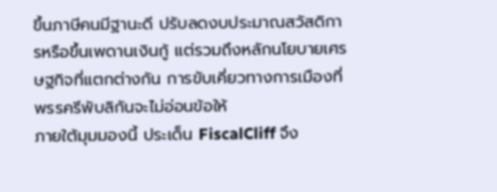ขึ้นภาษีคนมีฐานะดี ปรับลดงบประมาณสวัสดิการหรือขึ้นเพดานเงินกู้ แต่รวมถึงหลักนโยบายเศรษฐกิจที่แตกต่างกัน การขับเคี่ยวทางการเมืองที่พรรครีพับลิกันจะไม่อ่อนข้อให้
ภายใต้มุมมองนี้ ประเด็น FiscalCliff จึง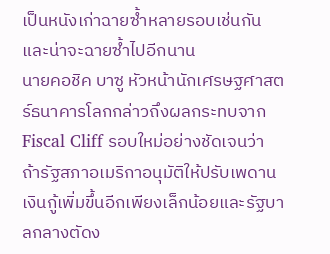เป็นหนังเก่าฉายซ้ำหลายรอบเช่นกัน และน่าจะฉายซ้ำไปอีกนาน
นายคอชิค บาซู หัวหน้านักเศรษฐศาสตร์ธนาคารโลกกล่าวถึงผลกระทบจาก Fiscal Cliff รอบใหม่อย่างชัดเจนว่า ถ้ารัฐสภาอเมริกาอนุมัติให้ปรับเพดานเงินกู้เพิ่มขึ้นอีกเพียงเล็กน้อยและรัฐบาลกลางตัดง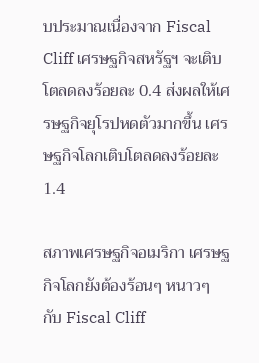บประมาณเนื่องจาก Fiscal Cliff เศรษฐกิจสหรัฐฯ จะเติบโตลดลงร้อยละ 0.4 ส่งผลให้เศรษฐกิจยุโรปหดตัวมากขึ้น เศรษฐกิจโลกเติบโตลดลงร้อยละ 1.4

สภาพเศรษฐกิจอเมริกา เศรษฐกิจโลกยังต้องร้อนๆ หนาวๆ กับ Fiscal Cliff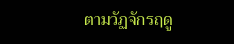ตามวัฏจักรฤดู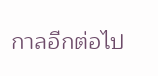กาลอีกต่อไป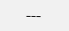---